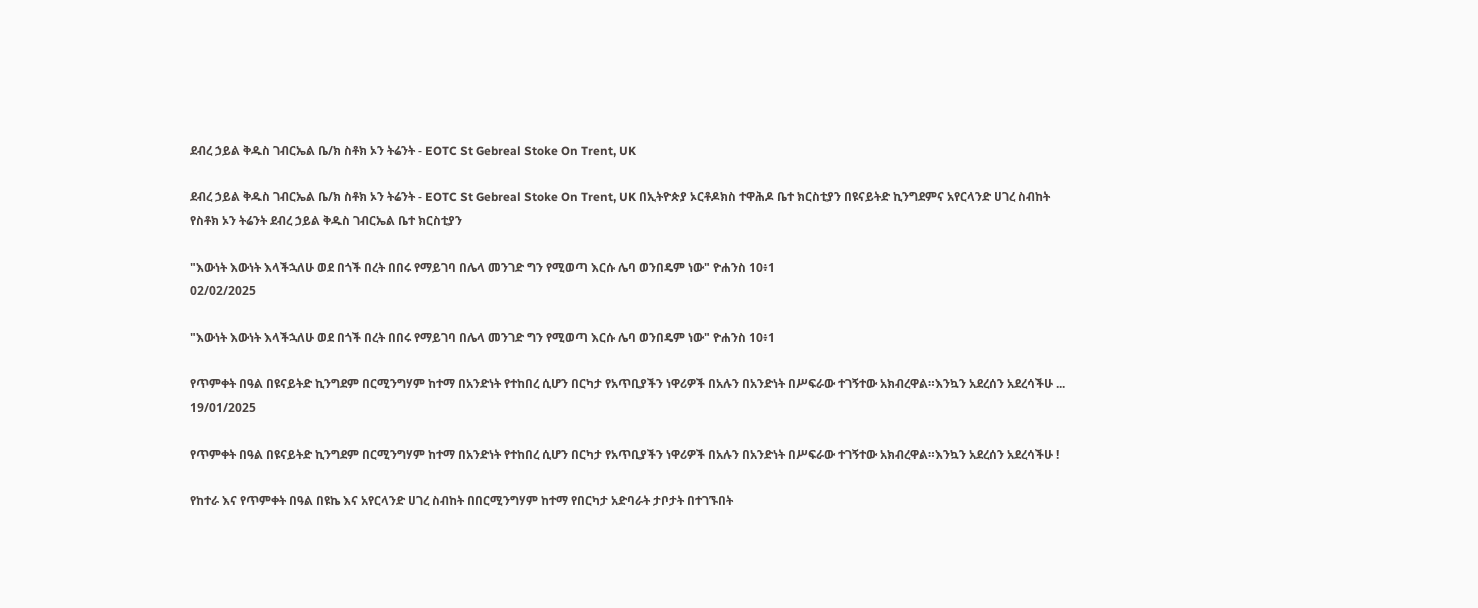ደብረ ኃይል ቅዱስ ገብርኤል ቤ/ክ ስቶክ ኦን ትሬንት - EOTC St Gebreal Stoke On Trent, UK

ደብረ ኃይል ቅዱስ ገብርኤል ቤ/ክ ስቶክ ኦን ትሬንት - EOTC St Gebreal Stoke On Trent, UK በኢትዮጵያ ኦርቶዶክስ ተዋሕዶ ቤተ ክርስቲያን በዩናይትድ ኪንግደምና አየርላንድ ሀገረ ስብከት የስቶክ ኦን ትሬንት ደብረ ኃይል ቅዱስ ገብርኤል ቤተ ክርስቲያን

"እውነት እውነት እላችኋለሁ ወደ በጎች በረት በበሩ የማይገባ በሌላ መንገድ ግን የሚወጣ እርሱ ሌባ ወንበዴም ነው" ዮሐንስ 10፥1
02/02/2025

"እውነት እውነት እላችኋለሁ ወደ በጎች በረት በበሩ የማይገባ በሌላ መንገድ ግን የሚወጣ እርሱ ሌባ ወንበዴም ነው" ዮሐንስ 10፥1

የጥምቀት በዓል በዩናይትድ ኪንግደም በርሚንግሃም ከተማ በአንድነት የተከበረ ሲሆን በርካታ የአጥቢያችን ነዋሪዎች በአሉን በአንድነት በሥፍራው ተገኝተው አክብረዋል።እንኳን አደረሰን አደረሳችሁ ...
19/01/2025

የጥምቀት በዓል በዩናይትድ ኪንግደም በርሚንግሃም ከተማ በአንድነት የተከበረ ሲሆን በርካታ የአጥቢያችን ነዋሪዎች በአሉን በአንድነት በሥፍራው ተገኝተው አክብረዋል።እንኳን አደረሰን አደረሳችሁ !

የከተራ እና የጥምቀት በዓል በዩኬ እና አየርላንድ ሀገረ ስብከት በበርሚንግሃም ከተማ የበርካታ አድባራት ታቦታት በተገኙበት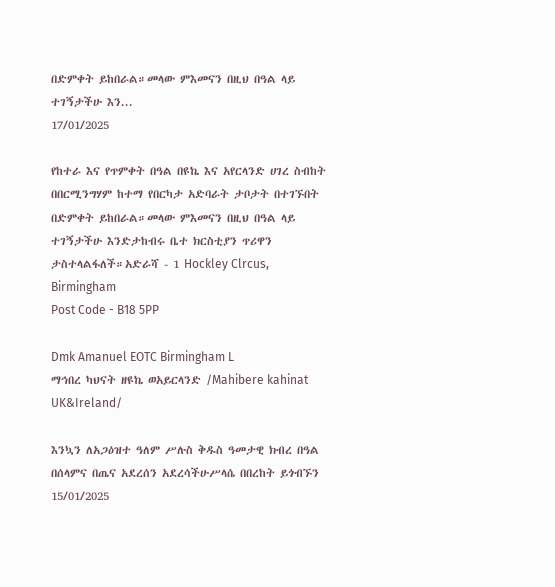በድምቀት ይከበራል።መላው ምእመናን በዚህ በዓል ላይ ተገኝታችሁ እን...
17/01/2025

የከተራ እና የጥምቀት በዓል በዩኬ እና አየርላንድ ሀገረ ስብከት በበርሚንግሃም ከተማ የበርካታ አድባራት ታቦታት በተገኙበት በድምቀት ይከበራል።መላው ምእመናን በዚህ በዓል ላይ ተገኝታችሁ እንድታከብሩ ቤተ ክርስቲያን ጥሪዋን ታስተላልፋለች።አድራሻ - 1 Hockley Clrcus, Birmingham
Post Code - B18 5PP

Dmk Amanuel EOTC Birmingham L
ማኅበረ ካህናት ዘዩኬ ወአይርላንድ /Mahibere kahinat UK&Ireland/

እንኳን ለአጋዕዝተ ዓለም ሥሉስ ቅዱስ ዓመታዊ ክብረ በዓል በሰላምና በጤና አደረሰን አደረሳችሁሥላሴ በበረከት ይጎብኙን
15/01/2025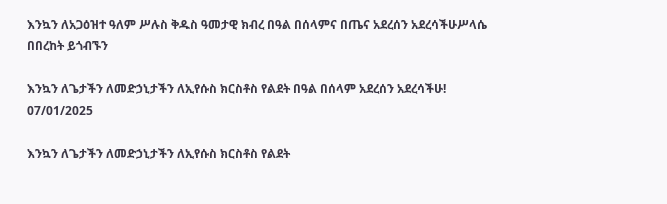እንኳን ለአጋዕዝተ ዓለም ሥሉስ ቅዱስ ዓመታዊ ክብረ በዓል በሰላምና በጤና አደረሰን አደረሳችሁሥላሴ በበረከት ይጎብኙን

እንኳን ለጌታችን ለመድኃኒታችን ለኢየሱስ ክርስቶስ የልደት በዓል በሰላም አደረሰን አደረሳችሁ!
07/01/2025

እንኳን ለጌታችን ለመድኃኒታችን ለኢየሱስ ክርስቶስ የልደት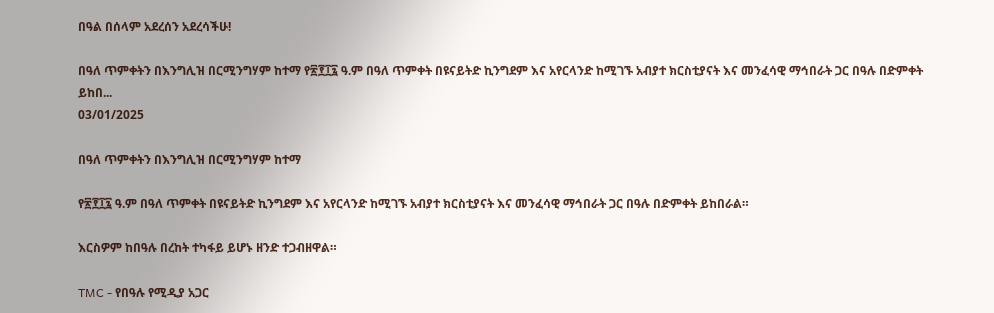በዓል በሰላም አደረሰን አደረሳችሁ!

በዓለ ጥምቀትን በእንግሊዝ በርሚንግሃም ከተማ የ፳፻፲፯ ዓ.ም በዓለ ጥምቀት በዩናይትድ ኪንግደም እና አየርላንድ ከሚገኙ አብያተ ክርስቲያናት እና መንፈሳዊ ማኅበራት ጋር በዓሉ በድምቀት ይከበ...
03/01/2025

በዓለ ጥምቀትን በእንግሊዝ በርሚንግሃም ከተማ

የ፳፻፲፯ ዓ.ም በዓለ ጥምቀት በዩናይትድ ኪንግደም እና አየርላንድ ከሚገኙ አብያተ ክርስቲያናት እና መንፈሳዊ ማኅበራት ጋር በዓሉ በድምቀት ይከበራል።

እርስዎም ከበዓሉ በረከት ተካፋይ ይሆኑ ዘንድ ተጋብዘዋል።

TMC - የበዓሉ የሚዲያ አጋር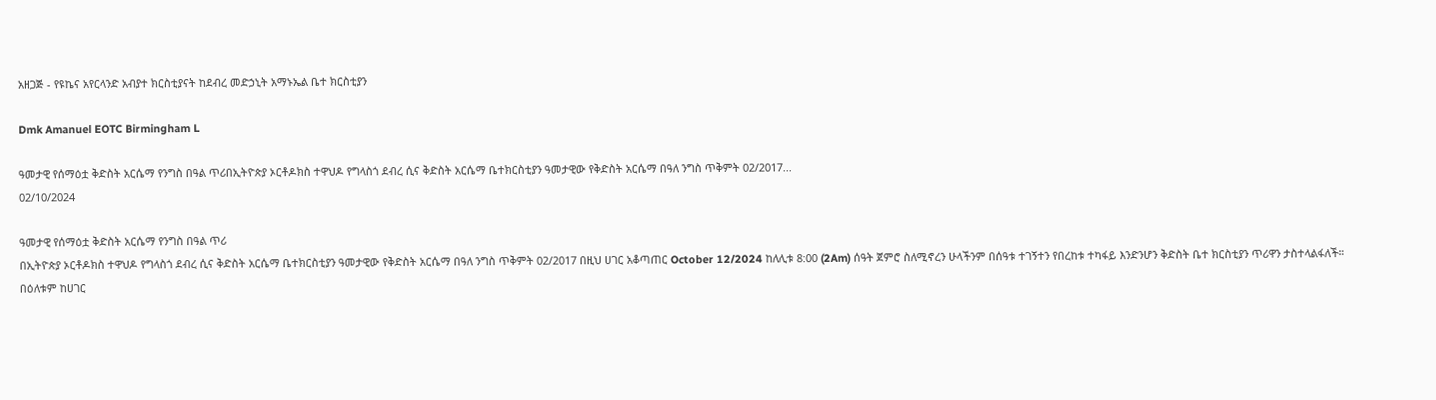አዘጋጅ - የዩኬና አየርላንድ አብያተ ክርስቲያናት ከደብረ መድኃኒት አማኑኤል ቤተ ክርስቲያን

Dmk Amanuel EOTC Birmingham L

ዓመታዊ የሰማዕቷ ቅድስት አርሴማ የንግስ በዓል ጥሪበኢትዮጵያ ኦርቶዶክስ ተዋህዶ የግላስጎ ደብረ ሲና ቅድስት አርሴማ ቤተክርስቲያን ዓመታዊው የቅድስት አርሴማ በዓለ ንግስ ጥቅምት 02/2017...
02/10/2024

ዓመታዊ የሰማዕቷ ቅድስት አርሴማ የንግስ በዓል ጥሪ
በኢትዮጵያ ኦርቶዶክስ ተዋህዶ የግላስጎ ደብረ ሲና ቅድስት አርሴማ ቤተክርስቲያን ዓመታዊው የቅድስት አርሴማ በዓለ ንግስ ጥቅምት 02/2017 በዚህ ሀገር አቆጣጠር October 12/2024 ከለሊቱ 8:00 (2Am) ሰዓት ጀምሮ ስለሚኖረን ሁላችንም በሰዓቱ ተገኝተን የበረከቱ ተካፋይ እንድንሆን ቅድስት ቤተ ክርስቲያን ጥሪዋን ታስተላልፋለች።
በዕለቱም ከሀገር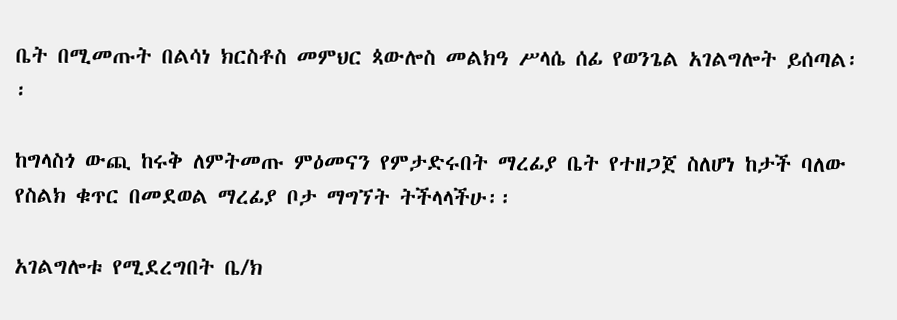ቤት በሚመጡት በልሳነ ክርስቶስ መምህር ጳውሎስ መልክዓ ሥላሴ ሰፊ የወንጌል አገልግሎት ይሰጣል፡፡

ከግላስጎ ውጪ ከሩቅ ለምትመጡ ምዕመናን የምታድሩበት ማረፊያ ቤት የተዘጋጀ ስለሆነ ከታች ባለው የስልክ ቁጥር በመደወል ማረፊያ ቦታ ማግኘት ትችላላችሁ፡፡

አገልግሎቱ የሚደረግበት ቤ/ክ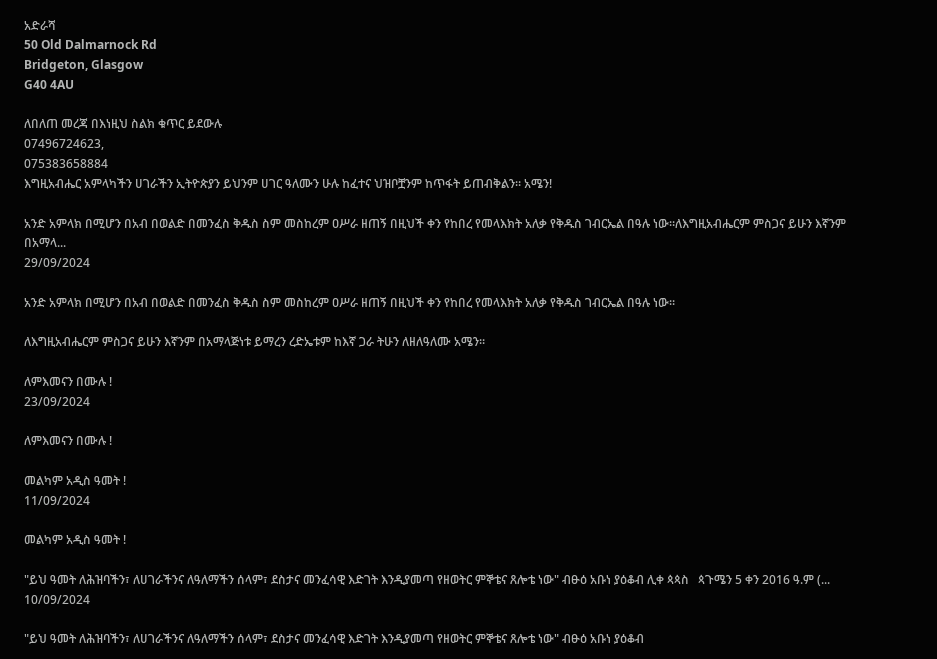አድራሻ
50 Old Dalmarnock Rd
Bridgeton, Glasgow
G40 4AU

ለበለጠ መረጃ በእነዚህ ስልክ ቁጥር ይደውሉ
07496724623,
075383658884
እግዚአብሔር አምላካችን ሀገራችን ኢትዮጵያን ይህንም ሀገር ዓለሙን ሁሉ ከፈተና ህዝቦቿንም ከጥፋት ይጠብቅልን። አሜን!

አንድ አምላክ በሚሆን በአብ በወልድ በመንፈስ ቅዱስ ስም መስከረም ዐሥራ ዘጠኝ በዚህች ቀን የከበረ የመላእክት አለቃ የቅዱስ ገብርኤል በዓሉ ነው።ለእግዚአብሔርም ምስጋና ይሁን እኛንም በአማላ...
29/09/2024

አንድ አምላክ በሚሆን በአብ በወልድ በመንፈስ ቅዱስ ስም መስከረም ዐሥራ ዘጠኝ በዚህች ቀን የከበረ የመላእክት አለቃ የቅዱስ ገብርኤል በዓሉ ነው።

ለእግዚአብሔርም ምስጋና ይሁን እኛንም በአማላጅነቱ ይማረን ረድኤቱም ከእኛ ጋራ ትሁን ለዘለዓለሙ አሜን።

ለምእመናን በሙሉ !
23/09/2024

ለምእመናን በሙሉ !

መልካም አዲስ ዓመት !
11/09/2024

መልካም አዲስ ዓመት !

"ይህ ዓመት ለሕዝባችን፣ ለሀገራችንና ለዓለማችን ሰላም፣ ደስታና መንፈሳዊ እድገት እንዲያመጣ የዘወትር ምኞቴና ጸሎቴ ነው" ብፁዕ አቡነ ያዕቆብ ሊቀ ጳጳስ   ጳጉሜን 5 ቀን 2016 ዓ.ም (...
10/09/2024

"ይህ ዓመት ለሕዝባችን፣ ለሀገራችንና ለዓለማችን ሰላም፣ ደስታና መንፈሳዊ እድገት እንዲያመጣ የዘወትር ምኞቴና ጸሎቴ ነው" ብፁዕ አቡነ ያዕቆብ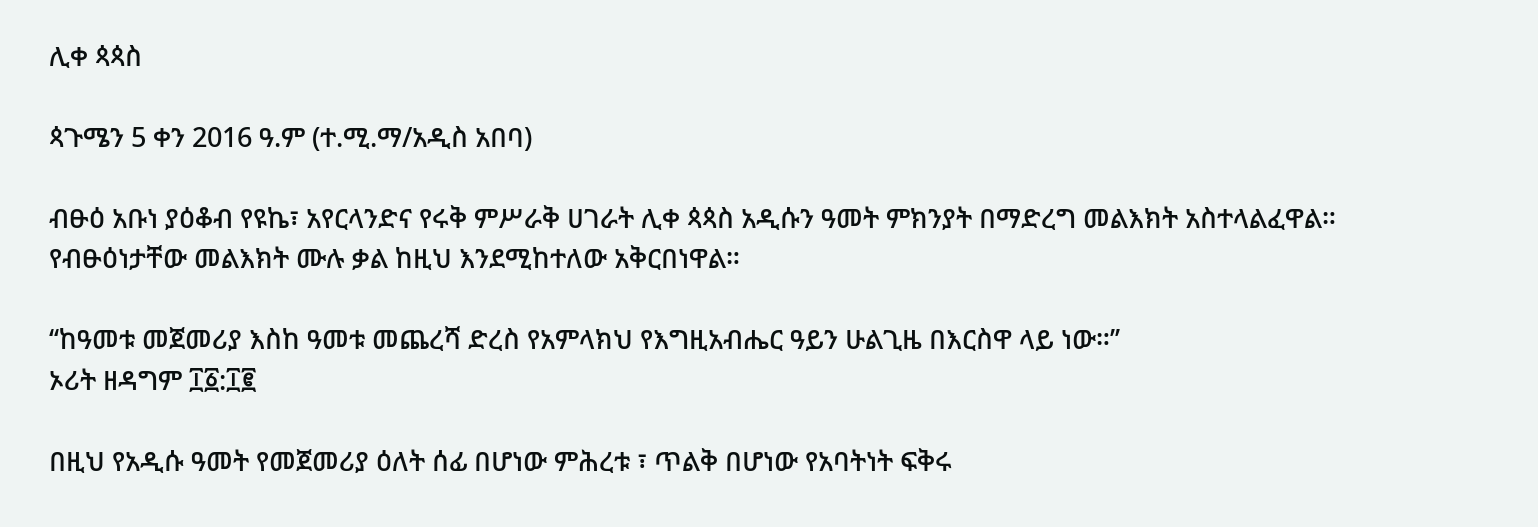ሊቀ ጳጳስ

ጳጉሜን 5 ቀን 2016 ዓ.ም (ተ.ሚ.ማ/አዲስ አበባ)

ብፁዕ አቡነ ያዕቆብ የዩኬ፣ አየርላንድና የሩቅ ምሥራቅ ሀገራት ሊቀ ጳጳስ አዲሱን ዓመት ምክንያት በማድረግ መልእክት አስተላልፈዋል። የብፁዕነታቸው መልእክት ሙሉ ቃል ከዚህ እንደሚከተለው አቅርበነዋል።

‘‘ከዓመቱ መጀመሪያ እስከ ዓመቱ መጨረሻ ድረስ የአምላክህ የእግዚአብሔር ዓይን ሁልጊዜ በእርስዋ ላይ ነው።’’
ኦሪት ዘዳግም ፲፩:፲፪

በዚህ የአዲሱ ዓመት የመጀመሪያ ዕለት ሰፊ በሆነው ምሕረቱ ፣ ጥልቅ በሆነው የአባትነት ፍቅሩ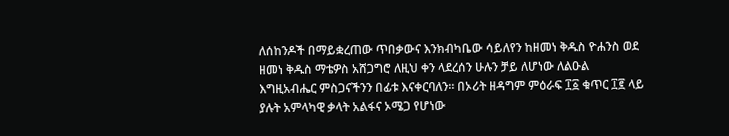ለሰከንዶች በማይቋረጠው ጥበቃውና እንክብካቤው ሳይለየን ከዘመነ ቅዱስ ዮሐንስ ወደ ዘመነ ቅዱስ ማቴዎስ አሸጋግሮ ለዚህ ቀን ላደረሰን ሁሉን ቻይ ለሆነው ለልዑል እግዚአብሔር ምስጋናችንን በፊቱ እናቀርባለን። በኦሪት ዘዳግም ምዕራፍ ፲፩ ቁጥር ፲፪ ላይ ያሉት አምላካዊ ቃላት አልፋና ኦሜጋ የሆነው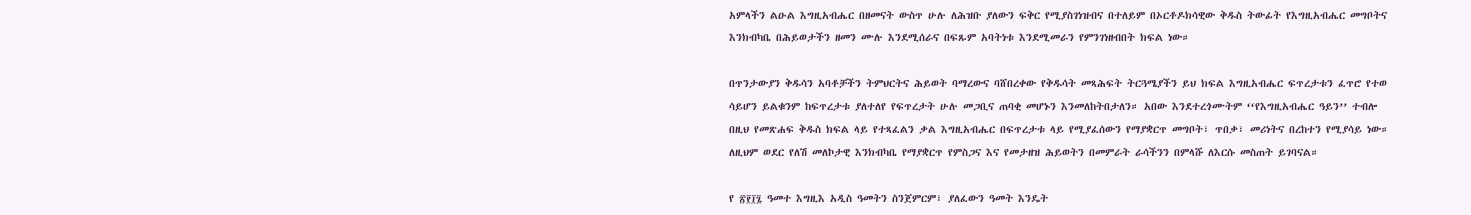አምላችን ልዑል እግዚአብሔር በዘመናት ውስጥ ሁሉ ለሕዝቡ ያለውን ፍቅር የሚያስገነዝብና በተለይም በኦርቶዶክሳዊው ቅዱስ ትውፊት የእግዚአብሔር መግቦትና እንክብካቤ በሕይወታችን ዘመን ሙሉ እንደሚሰራና በፍጹም አባትነቱ እንደሚመራን የምንገነዘብበት ክፍል ነው።

በጥንታውያን ቅዱሳን አባቶቻችን ትምህርትና ሕይወት ባማረውና ባሸበረቀው የቅዱሳት መጻሕፍት ትርጓሜያችን ይህ ክፍል እግዚአብሔር ፍጥረታቱን ፈጥሮ የተወ ሳይሆን ይልቁንም ከፍጥረታቱ ያለተለየ የፍጥረታት ሁሉ መጋቢና ጠባቂ መሆኑን እንመለከትበታለን። አበው እንደተረጎሙትም ‘‘የእግዚአብሔር ዓይን’’ ተብሎ በዚህ የመጽሐፍ ቅዱስ ክፍል ላይ የተጻፈልን ቃል እግዚአብሔር በፍጥረታቱ ላይ የሚያፈሰውን የማያቋርጥ መግቦት፣ ጥበቃ፣ መሪነትና በረከተን የሚያሳይ ነው። ለዚህም ወደር የለሽ መለኮታዊ እንክብካቤ የማያቋርጥ የምስጋና እና የመታዘዝ ሕይወትን በመምራት ራሳችንን በምላሹ ለእርሱ መስጠት ይገባናል።

የ ፳፻፲፯ ዓመተ እግዚእ አዲስ ዓመትን ስንጀምርም፣ ያለፈውን ዓመት እንዴት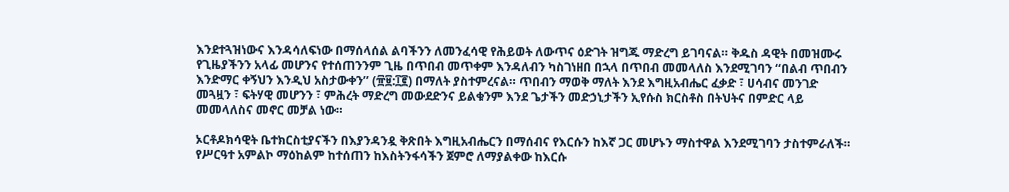እንደተጓዝነውና እንዳሳለፍነው በማሰላሰል ልባችንን ለመንፈሳዊ የሕይወት ለውጥና ዕድገት ዝግጁ ማድረግ ይገባናል። ቅዱስ ዳዊት በመዝሙሩ የጊዜያችንን አላፊ መሆንና የተሰጠንንም ጊዜ በጥበብ መጥቀም እንዳለብን ካስገነዘበ በኋላ በጥበብ መመላለስ እንደሚገባን ‘‘በልብ ጥበብን እንድማር ቀኝህን እንዲህ አስታውቀን’’ (፹፱:፲፪) በማለት ያስተምረናል። ጥበብን ማወቅ ማለት እንደ እግዚአብሔር ፈቃድ ፣ ሀሳብና መንገድ መጓዟን ፣ ፍትሃዊ መሆንን ፣ ምሕረት ማድረግ መውደድንና ይልቁንም እንደ ጌታችን መድኃኒታችን ኢየሱስ ክርስቶስ በትህትና በምድር ላይ መመላለስና መኖር መቻል ነው።

ኦርቶዶክሳዊት ቤተክርስቲያናችን በእያንዳንዷ ቅጽበት እግዚአብሔርን በማሰብና የእርሱን ከእኛ ጋር መሆኑን ማስተዋል እንደሚገባን ታስተምራለች። የሥርዓተ አምልኮ ማዕከልም ከተሰጠን ከእስትንፋሳችን ጀምሮ ለማያልቀው ከእርሱ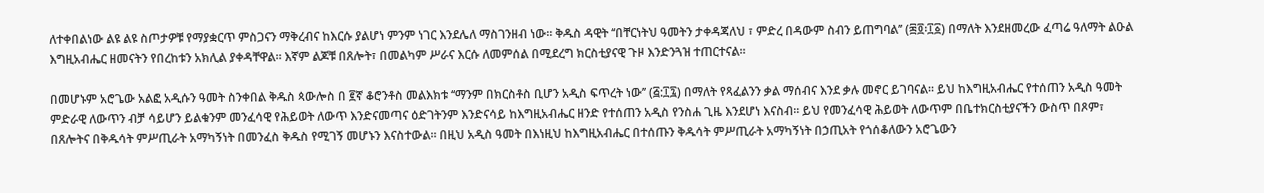ለተቀበልነው ልዩ ልዩ ስጦታዎቹ የማያቋርጥ ምስጋናን ማቅረብና ከእርሱ ያልሆነ ምንም ነገር እንደሌለ ማስገንዘብ ነው። ቅዱስ ዳዊት ‘‘በቸርነትህ ዓመትን ታቀዳጃለህ ፣ ምድረ በዳውም ስብን ይጠግባል’’ (፷፬፡፲፩) በማለት እንደዘመረው ፈጣሬ ዓለማት ልዑል እግዚአብሔር ዘመናትን የበረከቱን አክሊል ያቀዳቸዋል። እኛም ልጆቹ በጸሎት፣ በመልካም ሥራና እርሱ ለመምሰል በሚደረግ ክርስቲያናዊ ጉዞ እንድንጓዝ ተጠርተናል።

በመሆኑም አሮጌው አልፎ አዲሱን ዓመት ስንቀበል ቅዱስ ጳውሎስ በ ፪ኛ ቆሮንቶስ መልእክቱ ‘‘ማንም በክርስቶስ ቢሆን አዲስ ፍጥረት ነው’’ (፭:፲፯) በማለት የጻፈልንን ቃል ማሰብና እንደ ቃሉ መኖር ይገባናል። ይህ ከእግዚአብሔር የተሰጠን አዲስ ዓመት ምድራዊ ለውጥን ብቻ ሳይሆን ይልቁንም መንፈሳዊ የሕይወት ለውጥ እንድናመጣና ዕድገትንም እንድናሳይ ከእግዚአብሔር ዘንድ የተሰጠን አዲስ የንስሐ ጊዜ እንደሆነ እናስብ። ይህ የመንፈሳዊ ሕይወት ለውጥም በቤተክርስቲያናችን ውስጥ በጾም፣ በጸሎትና በቅዱሳት ምሥጢራት አማካኝነት በመንፈስ ቅዱስ የሚገኝ መሆኑን እናስተውል። በዚህ አዲስ ዓመት በእነዚህ ከእግዚአብሔር በተሰጡን ቅዱሳት ምሥጢራት አማካኝነት በኃጢአት የጎሰቆለውን አሮጌውን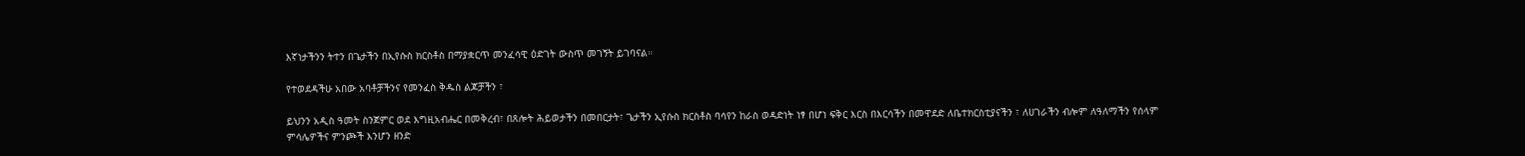እኛነታችንን ትተን በጌታችን በኢየሱስ ክርስቶስ በማያቋርጥ መንፈሳዊ ዕድገት ውስጥ መገኝት ይገባናል።

የተወደዳችሁ አበው አባቶቻችንና የመንፈስ ቅዱስ ልጆቻችን ፣

ይህንን አዲስ ዓመት ስንጀምር ወደ እግዚአብሔር በመቅረብ፣ በጸሎት ሕይወታችን በመበርታት፣ ጌታችን ኢየሱስ ክርስቶስ ባሳየን ከራስ ወዳድነት ነፃ በሆነ ፍቅር እርስ በእርሳችን በመዋደድ ለቤተክርስቲያናችን ፣ ለሀገራችን ብሎም ለዓለማችን የሰላም ምሳሌዎችና ምንጮች እንሆን ዘንድ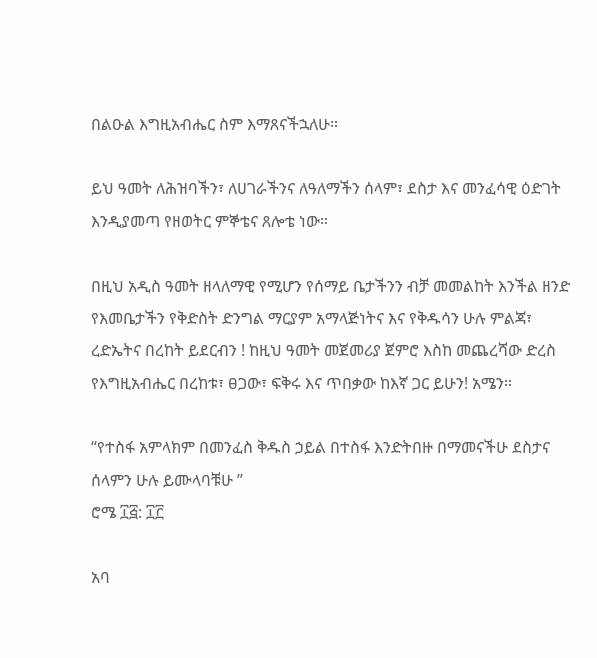በልዑል እግዚአብሔር ስም እማጸናችኋለሁ።

ይህ ዓመት ለሕዝባችን፣ ለሀገራችንና ለዓለማችን ሰላም፣ ደስታ እና መንፈሳዊ ዕድገት እንዲያመጣ የዘወትር ምኞቴና ጸሎቴ ነው።

በዚህ አዲስ ዓመት ዘላለማዊ የሚሆን የሰማይ ቤታችንን ብቻ መመልከት እንችል ዘንድ የእመቤታችን የቅድስት ድንግል ማርያም አማላጅነትና እና የቅዱሳን ሁሉ ምልጃ፣ ረድኤትና በረከት ይደርብን ! ከዚህ ዓመት መጀመሪያ ጀምሮ እስከ መጨረሻው ድረስ የእግዚአብሔር በረከቱ፣ ፀጋው፣ ፍቅሩ እና ጥበቃው ከእኛ ጋር ይሁን! አሜን።

‘‘የተስፋ አምላክም በመንፈስ ቅዱስ ኃይል በተስፋ እንድትበዙ በማመናችሁ ደስታና ሰላምን ሁሉ ይሙላባቹሁ ’’
ሮሜ ፲፭: ፲፫

አባ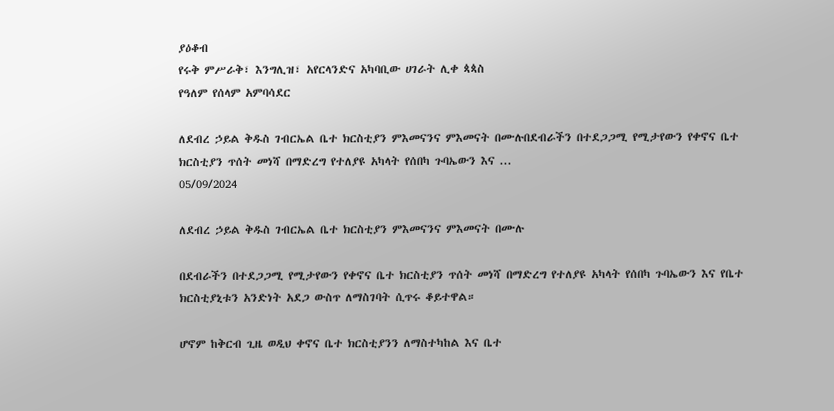ያዕቆብ
የሩቅ ምሥራቅ፣ እንግሊዝ፣ አየርላንድና አካባቢው ሀገራት ሊቀ ጳጳስ
የዓለም የሰላም አምባሳደር

ለደብረ ኃይል ቅዱስ ገብርኤል ቤተ ክርስቲያን ምእመናንና ምእመናት በሙሉበደብራችን በተደጋጋሚ የሚታየውን የቀኖና ቤተ ክርስቲያን ጥሰት መነሻ በማድረግ የተለያዩ አካላት የሰበካ ጉባኤውን እና ...
05/09/2024

ለደብረ ኃይል ቅዱስ ገብርኤል ቤተ ክርስቲያን ምእመናንና ምእመናት በሙሉ

በደብራችን በተደጋጋሚ የሚታየውን የቀኖና ቤተ ክርስቲያን ጥሰት መነሻ በማድረግ የተለያዩ አካላት የሰበካ ጉባኤውን እና የቤተ ክርስቲያኒቱን አንድነት አደጋ ውስጥ ለማስገባት ሲጥሩ ቆይተዋል።

ሆኖም ከቅርብ ጊዜ ወዲህ ቀኖና ቤተ ክርስቲያንን ለማስተካከል እና ቤተ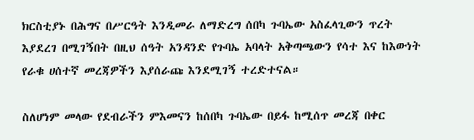ክርስቲያኑ በሕግና በሥርዓት እንዲመራ ለማድረግ ሰበካ ጉባኤው አስፈላጊውን ጥረት እያደረገ በሚገኝበት በዚህ ሰዓት አንዳንድ የጉባኤ አባላት አቅጣጫውን የሳተ እና ከእውነት የራቁ ሀሰተኛ መረጃዎችን እያሰራጩ እንደሚገኝ ተረድተናል።

ስለሆነም መላው የደብራችን ምእመናን ከሰበካ ጉባኤው በይፋ ከሚሰጥ መረጃ በቀር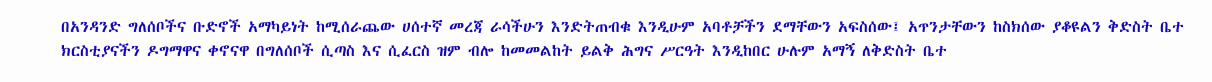በአንዳንድ ግለሰቦችና ቡድኖች አማካይነት ከሚሰራጨው ሀሰተኛ መረጃ ራሳችሁን እንድትጠብቁ እንዲሁም አባቶቻችን ደማቸውን አፍስሰው፤ አጥንታቸውን ከስክሰው ያቆዩልን ቅድስት ቤተ ክርስቲያናችን ዶግማዋና ቀኖናዋ በግለሰቦች ሲጣስ እና ሲፈርስ ዝም ብሎ ከመመልከት ይልቅ ሕግና ሥርዓት እንዲከበር ሁሉም አማኝ ለቅድስት ቤተ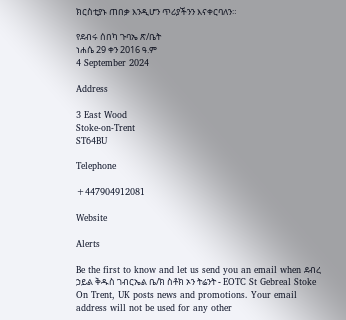ክርስቲያኑ ጠበቃ እንዲሆን ጥሪያችንን እናቀርባለን።

የደብሩ ሰበካ ጉባኤ ጽ/ቤት
ነሐሴ 29 ቀን 2016 ዓ.ም
4 September 2024

Address

3 East Wood
Stoke-on-Trent
ST64BU

Telephone

+447904912081

Website

Alerts

Be the first to know and let us send you an email when ደብረ ኃይል ቅዱስ ገብርኤል ቤ/ክ ስቶክ ኦን ትሬንት - EOTC St Gebreal Stoke On Trent, UK posts news and promotions. Your email address will not be used for any other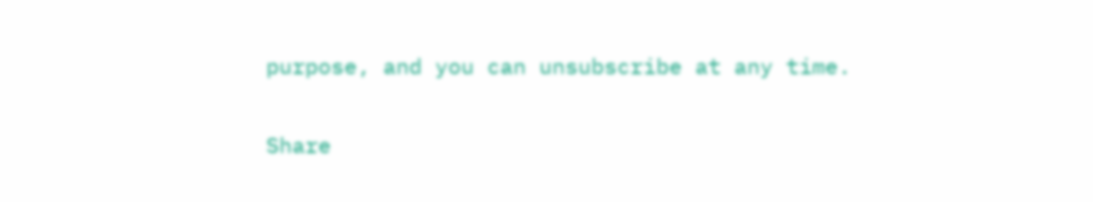purpose, and you can unsubscribe at any time.

Share